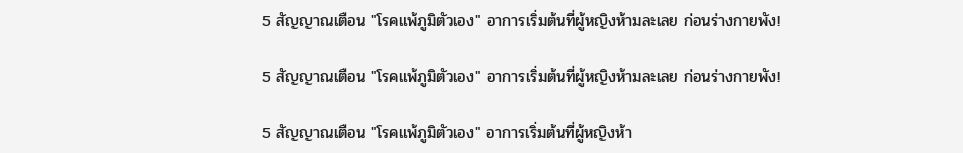5 สัญญาณเตือน "โรคแพ้ภูมิตัวเอง" อาการเริ่มต้นที่ผู้หญิงห้ามละเลย ก่อนร่างกายพัง!

5 สัญญาณเตือน "โรคแพ้ภูมิตัวเอง" อาการเริ่มต้นที่ผู้หญิงห้ามละเลย ก่อนร่างกายพัง!

5 สัญญาณเตือน "โรคแพ้ภูมิตัวเอง" อาการเริ่มต้นที่ผู้หญิงห้า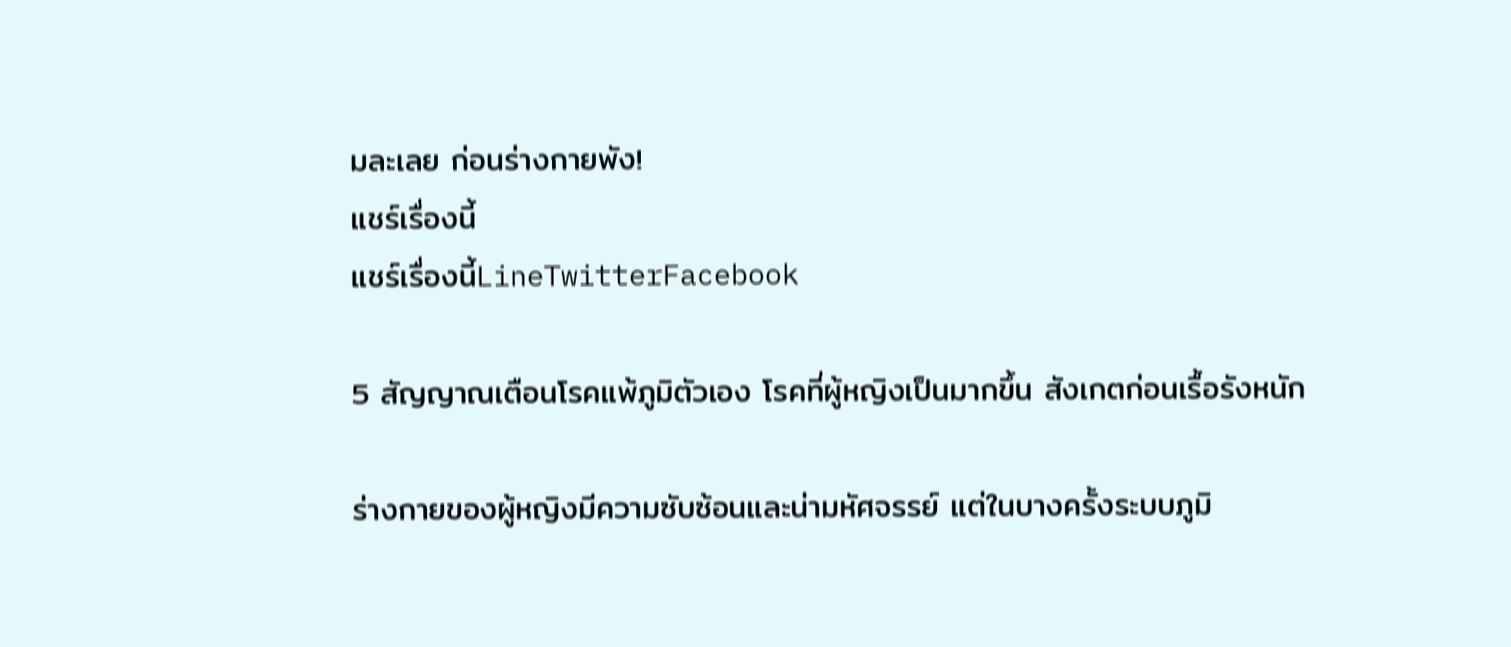มละเลย ก่อนร่างกายพัง!
แชร์เรื่องนี้
แชร์เรื่องนี้LineTwitterFacebook

5 สัญญาณเตือนโรคแพ้ภูมิตัวเอง โรคที่ผู้หญิงเป็นมากขึ้น สังเกตก่อนเรื้อรังหนัก

ร่างกายของผู้หญิงมีความซับซ้อนและน่ามหัศจรรย์ แต่ในบางครั้งระบบภูมิ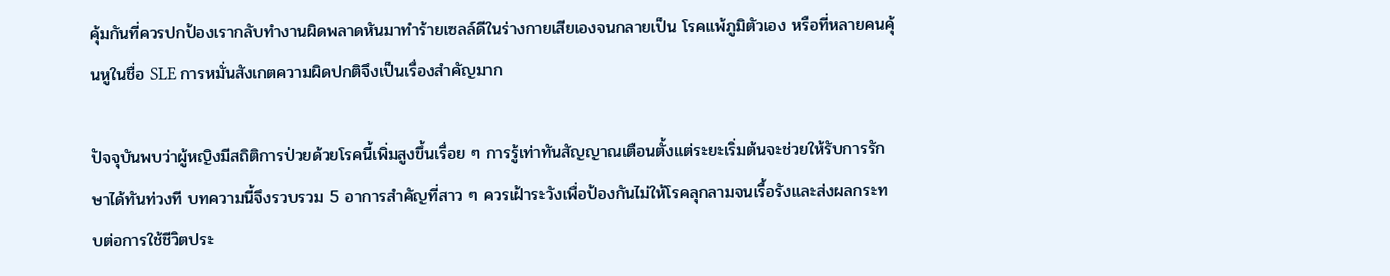คุ้มกันที่ควรปกป้องเรากลับทำงานผิดพลาดหันมาทำร้ายเซลล์ดีในร่างกายเสียเองจนกลายเป็น โรคแพ้ภูมิตัวเอง หรือที่หลายคนคุ้นหูในชื่อ SLE การหมั่นสังเกตความผิดปกติจึงเป็นเรื่องสำคัญมาก

ปัจจุบันพบว่าผู้หญิงมีสถิติการป่วยด้วยโรคนี้เพิ่มสูงขึ้นเรื่อย ๆ การรู้เท่าทันสัญญาณเตือนตั้งแต่ระยะเริ่มต้นจะช่วยให้รับการรักษาได้ทันท่วงที บทความนี้จึงรวบรวม 5 อาการสำคัญที่สาว ๆ ควรเฝ้าระวังเพื่อป้องกันไม่ให้โรคลุกลามจนเรื้อรังและส่งผลกระทบต่อการใช้ชีวิตประ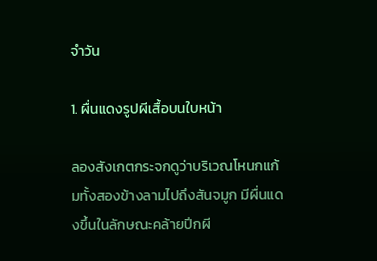จำวัน

1. ผื่นแดงรูปผีเสื้อบนใบหน้า

ลองสังเกตกระจกดูว่าบริเวณโหนกแก้มทั้งสองข้างลามไปถึงสันจมูก มีผื่นแดงขึ้นในลักษณะคล้ายปีกผี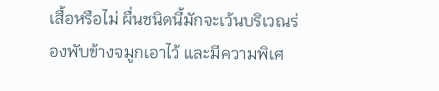เสื้อหรือไม่ ผื่นชนิดนี้มักจะเว้นบริเวณร่องพับข้างจมูกเอาไว้ และมีความพิเศ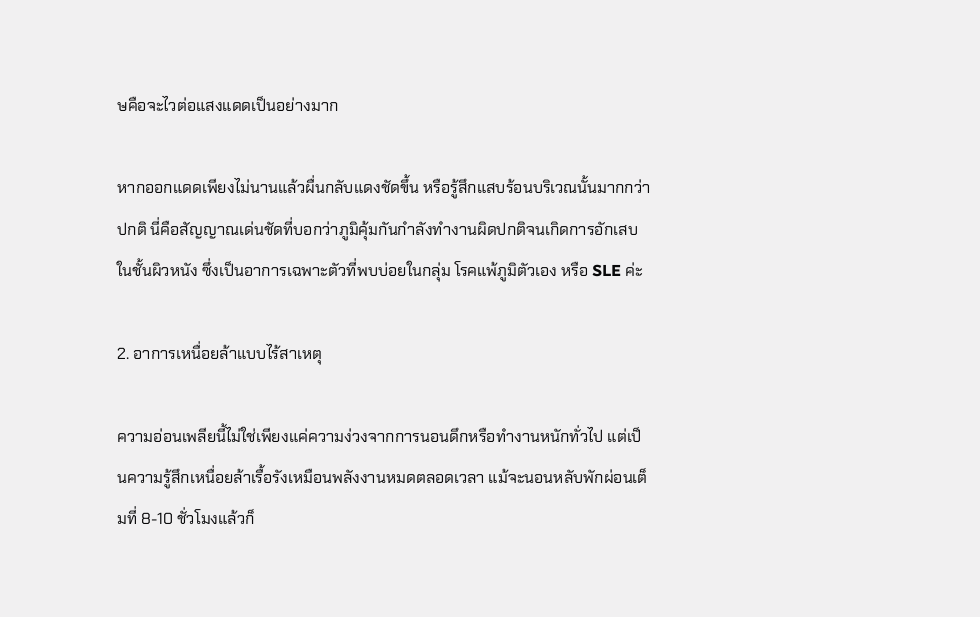ษคือจะไวต่อแสงแดดเป็นอย่างมาก

หากออกแดดเพียงไม่นานแล้วผื่นกลับแดงชัดขึ้น หรือรู้สึกแสบร้อนบริเวณนั้นมากกว่าปกติ นี่คือสัญญาณเด่นชัดที่บอกว่าภูมิคุ้มกันกำลังทำงานผิดปกติจนเกิดการอักเสบในชั้นผิวหนัง ซึ่งเป็นอาการเฉพาะตัวที่พบบ่อยในกลุ่ม โรคแพ้ภูมิตัวเอง หรือ SLE ค่ะ

2. อาการเหนื่อยล้าแบบไร้สาเหตุ

ความอ่อนเพลียนี้ไม่ใช่เพียงแค่ความง่วงจากการนอนดึกหรือทำงานหนักทั่วไป แต่เป็นความรู้สึกเหนื่อยล้าเรื้อรังเหมือนพลังงานหมดตลอดเวลา แม้จะนอนหลับพักผ่อนเต็มที่ 8-10 ชั่วโมงแล้วก็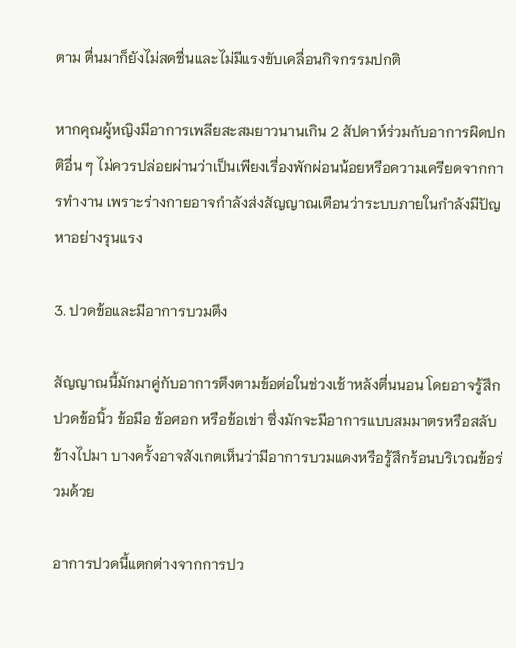ตาม ตื่นมาก็ยังไม่สดชื่นและไม่มีแรงขับเคลื่อนกิจกรรมปกติ

หากคุณผู้หญิงมีอาการเพลียสะสมยาวนานเกิน 2 สัปดาห์ร่วมกับอาการผิดปกติอื่น ๆ ไม่ควรปล่อยผ่านว่าเป็นเพียงเรื่องพักผ่อนน้อยหรือความเครียดจากการทำงาน เพราะร่างกายอาจกำลังส่งสัญญาณเตือนว่าระบบภายในกำลังมีปัญหาอย่างรุนแรง

3. ปวดข้อและมีอาการบวมตึง

สัญญาณนี้มักมาคู่กับอาการตึงตามข้อต่อในช่วงเช้าหลังตื่นนอน โดยอาจรู้สึกปวดข้อนิ้ว ข้อมือ ข้อศอก หรือข้อเข่า ซึ่งมักจะมีอาการแบบสมมาตรหรือสลับข้างไปมา บางครั้งอาจสังเกตเห็นว่ามีอาการบวมแดงหรือรู้สึกร้อนบริเวณข้อร่วมด้วย

อาการปวดนี้แตกต่างจากการปว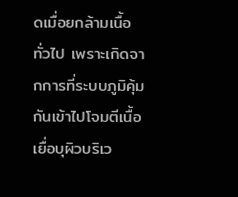ดเมื่อยกล้ามเนื้อทั่วไป เพราะเกิดจากการที่ระบบภูมิคุ้มกันเข้าไปโจมตีเนื้อเยื่อบุผิวบริเว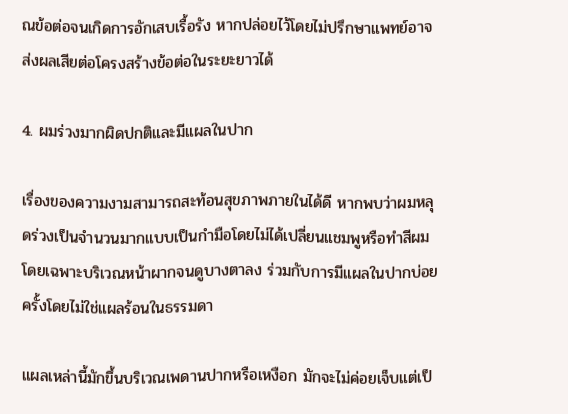ณข้อต่อจนเกิดการอักเสบเรื้อรัง หากปล่อยไว้โดยไม่ปรึกษาแพทย์อาจส่งผลเสียต่อโครงสร้างข้อต่อในระยะยาวได้

4. ผมร่วงมากผิดปกติและมีแผลในปาก

เรื่องของความงามสามารถสะท้อนสุขภาพภายในได้ดี หากพบว่าผมหลุดร่วงเป็นจำนวนมากแบบเป็นกำมือโดยไม่ได้เปลี่ยนแชมพูหรือทำสีผม โดยเฉพาะบริเวณหน้าผากจนดูบางตาลง ร่วมกับการมีแผลในปากบ่อยครั้งโดยไม่ใช่แผลร้อนในธรรมดา

แผลเหล่านี้มักขึ้นบริเวณเพดานปากหรือเหงือก มักจะไม่ค่อยเจ็บแต่เป็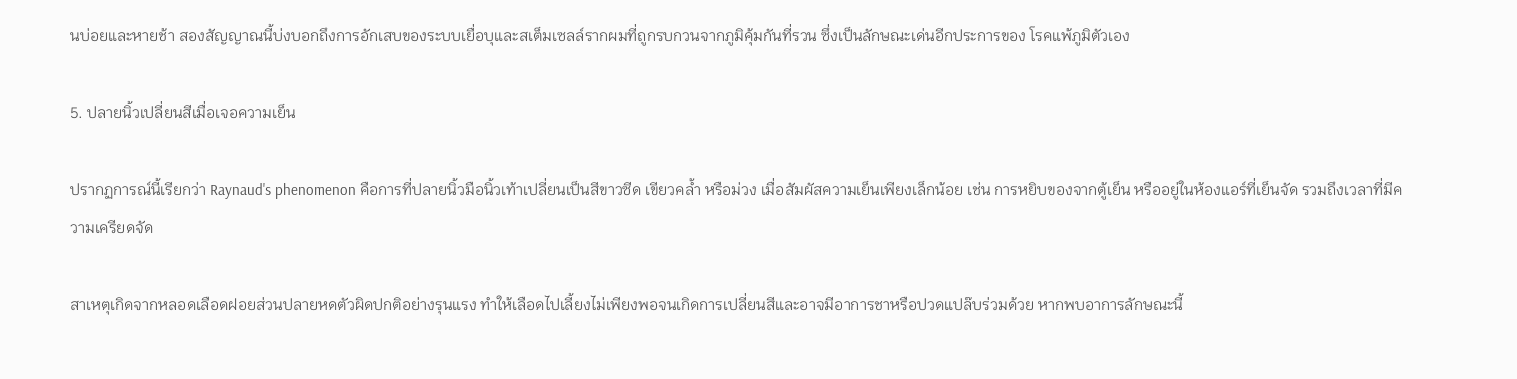นบ่อยและหายช้า สองสัญญาณนี้บ่งบอกถึงการอักเสบของระบบเยื่อบุและสเต็มเซลล์รากผมที่ถูกรบกวนจากภูมิคุ้มกันที่รวน ซึ่งเป็นลักษณะเด่นอีกประการของ โรคแพ้ภูมิตัวเอง

5. ปลายนิ้วเปลี่ยนสีเมื่อเจอความเย็น

ปรากฏการณ์นี้เรียกว่า Raynaud's phenomenon คือการที่ปลายนิ้วมือนิ้วเท้าเปลี่ยนเป็นสีขาวซีด เขียวคล้ำ หรือม่วง เมื่อสัมผัสความเย็นเพียงเล็กน้อย เช่น การหยิบของจากตู้เย็น หรืออยู่ในห้องแอร์ที่เย็นจัด รวมถึงเวลาที่มีความเครียดจัด

สาเหตุเกิดจากหลอดเลือดฝอยส่วนปลายหดตัวผิดปกติอย่างรุนแรง ทำให้เลือดไปเลี้ยงไม่เพียงพอจนเกิดการเปลี่ยนสีและอาจมีอาการชาหรือปวดแปล๊บร่วมด้วย หากพบอาการลักษณะนี้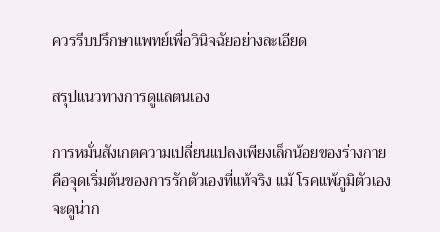ควรรีบปรึกษาแพทย์เพื่อวินิจฉัยอย่างละเอียด

สรุปแนวทางการดูแลตนเอง

การหมั่นสังเกตความเปลี่ยนแปลงเพียงเล็กน้อยของร่างกาย คือจุดเริ่มต้นของการรักตัวเองที่แท้จริง แม้ โรคแพ้ภูมิตัวเอง จะดูน่าก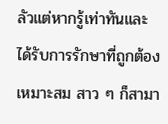ลัวแต่หากรู้เท่าทันและได้รับการรักษาที่ถูกต้องเหมาะสม สาว ๆ ก็สามา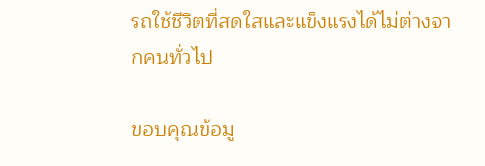รถใช้ชีวิตที่สดใสและแข็งแรงได้ไม่ต่างจากคนทั่วไป

ขอบคุณข้อมู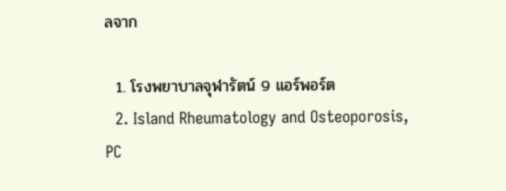ลจาก

  1. โรงพยาบาลจุฬารัตน์ 9 แอร์พอร์ต
  2. Island Rheumatology and Osteoporosis, PC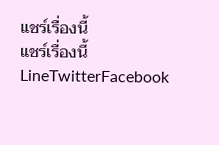แชร์เรื่องนี้
แชร์เรื่องนี้LineTwitterFacebook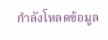กำลังโหลดข้อมูล